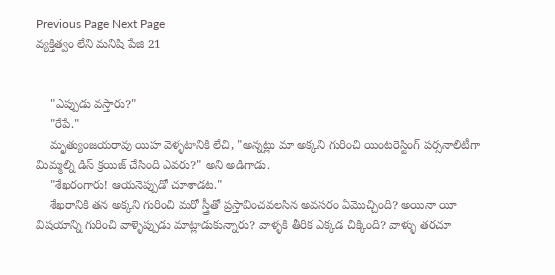Previous Page Next Page
వ్యక్తిత్వం లేని మనిషి పేజి 21


    "ఎప్పుడు వస్తారు?"
    "రేపే."
    మృత్యుంజయరావు యిహ వెళ్ళటానికి లేచి, "అన్నట్లు మా అక్కని గురించి యింటరెస్టింగ్ పర్సనాలిటీగా మిమ్మల్ని డిస్ క్రయిజ్ చేసింది ఎవరు?" అని అడిగాడు.
    "శేఖరంగారు! ఆయనెప్పుడో చూశాడట."
    శేఖరానికి తన అక్కని గురించి మరో స్త్రీతో ప్రస్తావించవలసిన అవసరం ఏమొచ్చింది? అయినా యీ విషయాన్ని గురించి వాళ్ళెప్పుడు మాట్లాడుకున్నారు? వాళ్ళకి తీరిక ఎక్కడ చిక్కింది? వాళ్ళు తరచూ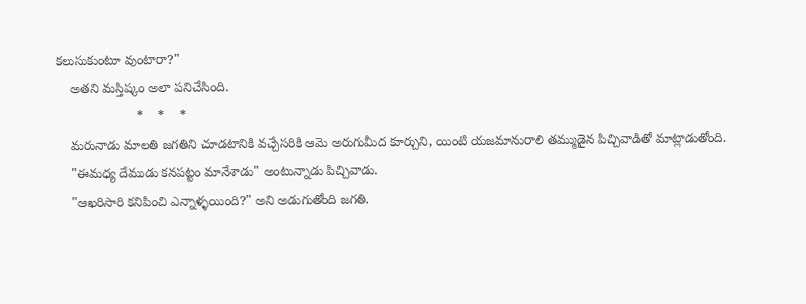కలుసుకుంటూ వుంటారా?"
    అతని మస్తిష్కం అలా పనిచేసింది.
                      *    *    *
    మరునాడు మాలతి జగతిని చూడటానికి వచ్చేసరికి ఆమె అరుగుమీద కూర్చుని, యింటి యజమానురాలి తమ్ముడైన పిచ్చివాడితో మాట్లాడుతోంది.
    "ఈమధ్య దేముడు కనపట్టం మానేశాడు" అంటున్నాడు పిచ్చివాడు.
    "ఆఖరిసారి కనిపించి ఎన్నాళ్ళయింది?" అని అడుగుతోంది జగతి.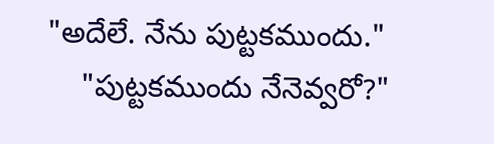"అదేలే. నేను పుట్టకముందు."
    "పుట్టకముందు నేనెవ్వరో?"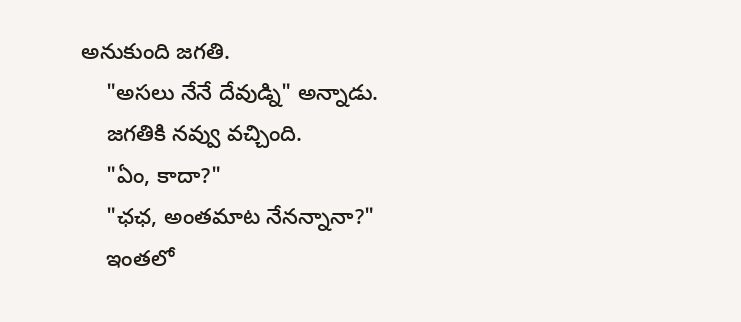అనుకుంది జగతి.
    "అసలు నేనే దేవుడ్ని" అన్నాడు.
    జగతికి నవ్వు వచ్చింది.
    "ఏం, కాదా?"
    "ఛఛ, అంతమాట నేనన్నానా?"
    ఇంతలో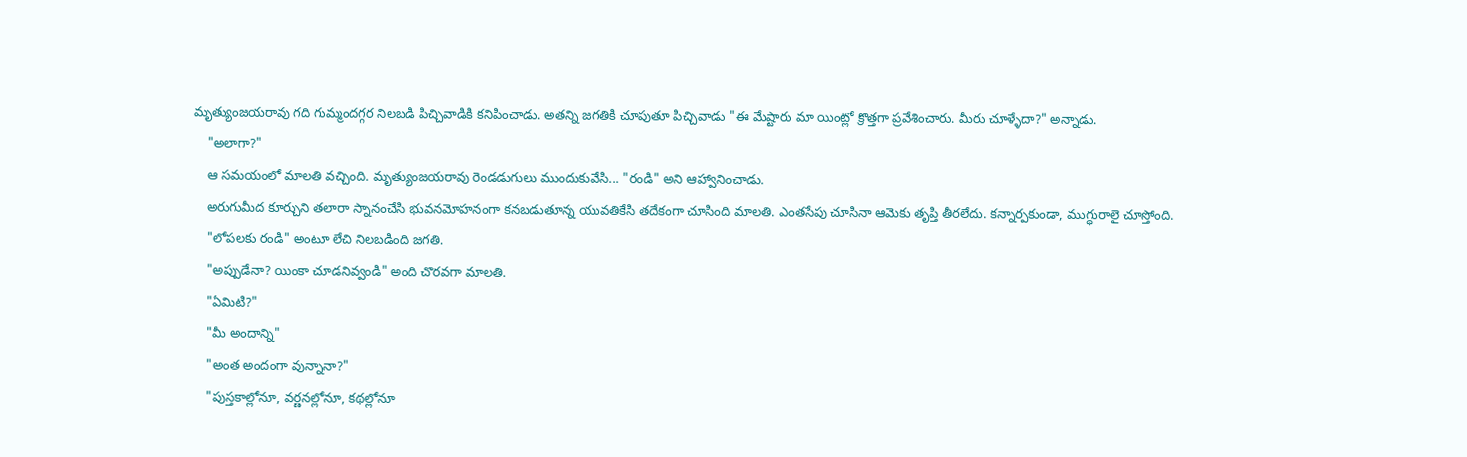మృత్యుంజయరావు గది గుమ్మందగ్గర నిలబడి పిచ్చివాడికి కనిపించాడు. అతన్ని జగతికి చూపుతూ పిచ్చివాడు "ఈ మేష్టారు మా యింట్లో క్రొత్తగా ప్రవేశించారు. మీరు చూళ్ళేదా?" అన్నాడు.
    "అలాగా?"
    ఆ సమయంలో మాలతి వచ్చింది. మృత్యుంజయరావు రెండడుగులు ముందుకువేసి... "రండి" అని ఆహ్వానించాడు.
    అరుగుమీద కూర్చుని తలారా స్నానంచేసి భువనమోహనంగా కనబడుతూన్న యువతికేసి తదేకంగా చూసింది మాలతి. ఎంతసేపు చూసినా ఆమెకు తృప్తి తీరలేదు. కన్నార్పకుండా, ముగ్ధురాలై చూస్తోంది.
    "లోపలకు రండి" అంటూ లేచి నిలబడింది జగతి.
    "అప్పుడేనా? యింకా చూడనివ్వండి" అంది చొరవగా మాలతి.
    "ఏమిటి?"
    "మీ అందాన్ని"
    "అంత అందంగా వున్నానా?"
    "పుస్తకాల్లోనూ, వర్ణనల్లోనూ, కథల్లోనూ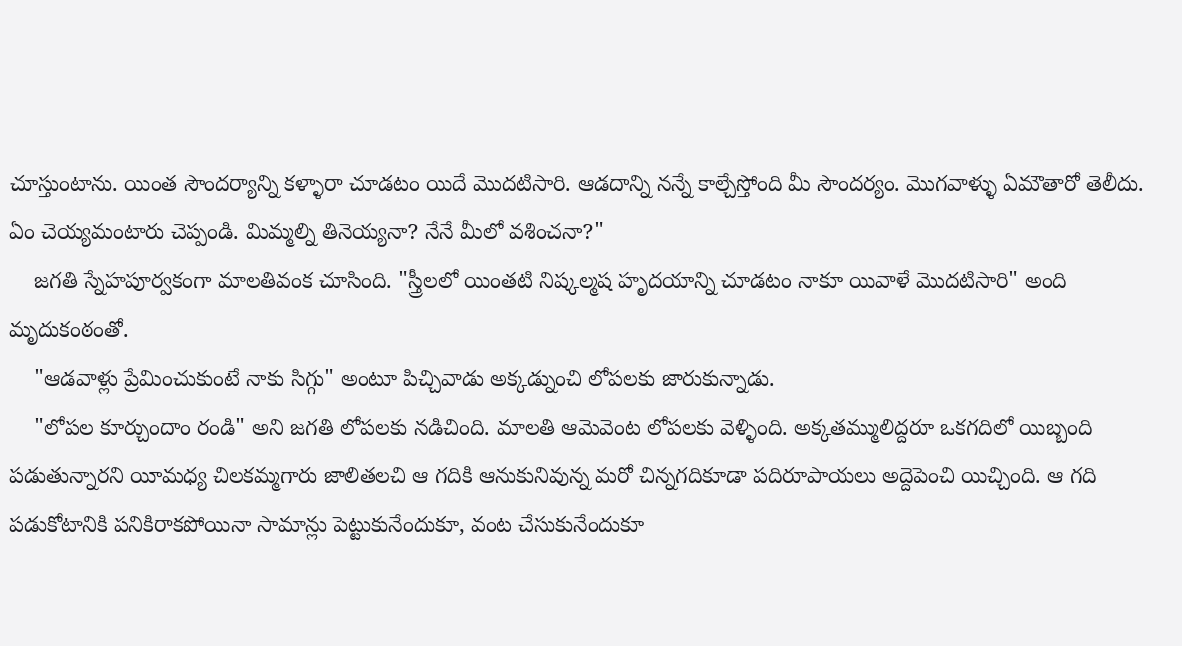చూస్తుంటాను. యింత సౌందర్యాన్ని కళ్ళారా చూడటం యిదే మొదటిసారి. ఆడదాన్ని నన్నే కాల్చేస్తోంది మీ సౌందర్యం. మొగవాళ్ళు ఏమౌతారో తెలీదు. ఏం చెయ్యమంటారు చెప్పండి. మిమ్మల్ని తినెయ్యనా? నేనే మీలో వశించనా?"
    జగతి స్నేహపూర్వకంగా మాలతివంక చూసింది. "స్త్రీలలో యింతటి నిష్కల్మష హృదయాన్ని చూడటం నాకూ యివాళే మొదటిసారి" అంది మృదుకంఠంతో.
    "ఆడవాళ్లు ప్రేమించుకుంటే నాకు సిగ్గు" అంటూ పిచ్చివాడు అక్కడ్నుంచి లోపలకు జారుకున్నాడు.
    "లోపల కూర్చుందాం రండి" అని జగతి లోపలకు నడిచింది. మాలతి ఆమెవెంట లోపలకు వెళ్ళింది. అక్కతమ్ములిద్దరూ ఒకగదిలో యిబ్బంది పడుతున్నారని యీమధ్య చిలకమ్మగారు జాలితలచి ఆ గదికి ఆనుకునివున్న మరో చిన్నగదికూడా పదిరూపాయలు అద్దెపెంచి యిచ్చింది. ఆ గది పడుకోటానికి పనికిరాకపోయినా సామాన్లు పెట్టుకునేందుకూ, వంట చేసుకునేందుకూ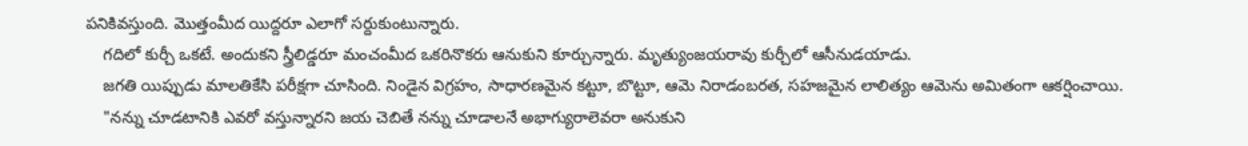పనికివస్తుంది. మొత్తంమీద యిద్దరూ ఎలాగో సర్దుకుంటున్నారు.
    గదిలో కుర్చీ ఒకటే. అందుకని స్త్రీలిడ్డరూ మంచంమీద ఒకరినొకరు ఆనుకుని కూర్చున్నారు. మృత్యుంజయరావు కుర్చీలో ఆసీనుడయాడు.
    జగతి యిప్పుడు మాలతికేసి పరీక్షగా చూసింది. నిండైన విగ్రహం, సాధారణమైన కట్టూ, బొట్టూ, ఆమె నిరాడంబరత, సహజమైన లాలిత్యం ఆమెను అమితంగా ఆకర్షించాయి.
    "నన్ను చూడటానికి ఎవరో వస్తున్నారని జయ చెబితే నన్ను చూడాలనే అభాగ్యురాలెవరా అనుకుని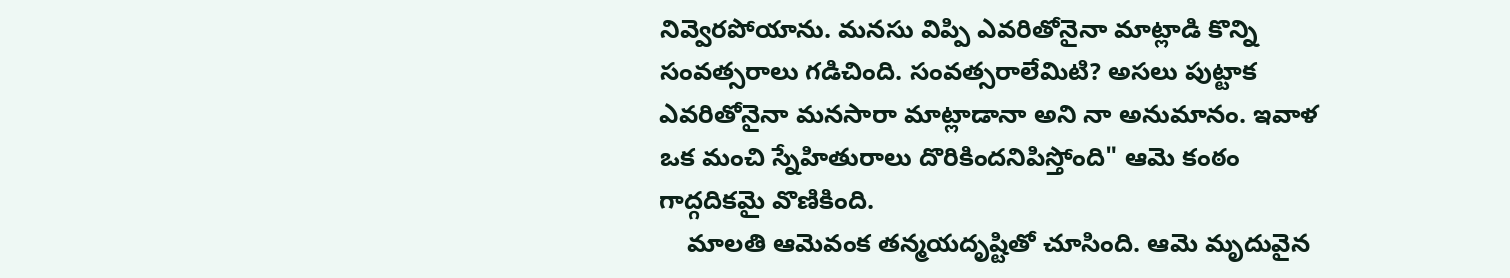నివ్వెరపోయాను. మనసు విప్పి ఎవరితోనైనా మాట్లాడి కొన్ని సంవత్సరాలు గడిచింది. సంవత్సరాలేమిటి? అసలు పుట్టాక ఎవరితోనైనా మనసారా మాట్లాడానా అని నా అనుమానం. ఇవాళ ఒక మంచి స్నేహితురాలు దొరికిందనిపిస్తోంది" ఆమె కంఠం గాద్గదికమై వొణికింది.
    మాలతి ఆమెవంక తన్మయదృష్టితో చూసింది. ఆమె మృదువైన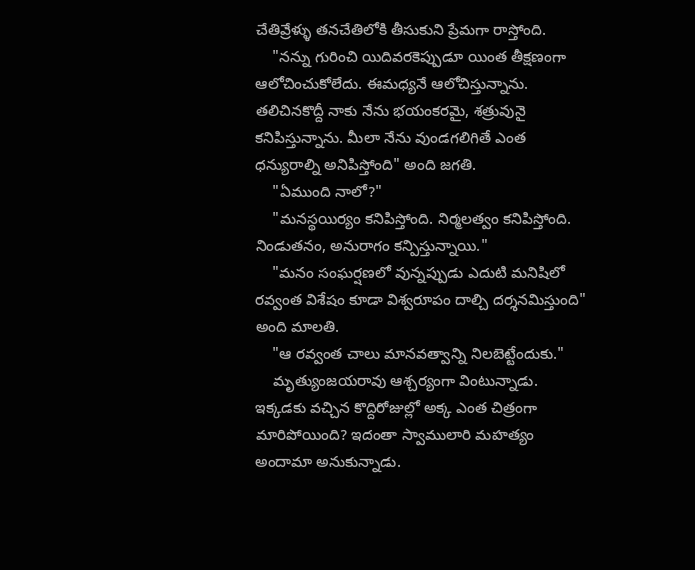చేతివ్రేళ్ళు తనచేతిలోకి తీసుకుని ప్రేమగా రాస్తోంది.
    "నన్ను గురించి యిదివరకెప్పుడూ యింత తీక్షణంగా ఆలోచించుకోలేదు. ఈమధ్యనే ఆలోచిస్తున్నాను. తలిచినకొద్దీ నాకు నేను భయంకరమై, శత్రువునై కనిపిస్తున్నాను. మీలా నేను వుండగలిగితే ఎంత ధన్యురాల్ని అనిపిస్తోంది" అంది జగతి.
    "ఏముంది నాలో?"
    "మనస్థయిర్యం కనిపిస్తోంది. నిర్మలత్వం కనిపిస్తోంది. నిండుతనం, అనురాగం కన్పిస్తున్నాయి."
    "మనం సంఘర్షణలో వున్నప్పుడు ఎదుటి మనిషిలో రవ్వంత విశేషం కూడా విశ్వరూపం దాల్చి దర్శనమిస్తుంది" అంది మాలతి.
    "ఆ రవ్వంత చాలు మానవత్వాన్ని నిలబెట్టేందుకు."
    మృత్యుంజయరావు ఆశ్చర్యంగా వింటున్నాడు. ఇక్కడకు వచ్చిన కొద్దిరోజుల్లో అక్క ఎంత చిత్రంగా మారిపోయింది? ఇదంతా స్వాములారి మహత్యం అందామా అనుకున్నాడు.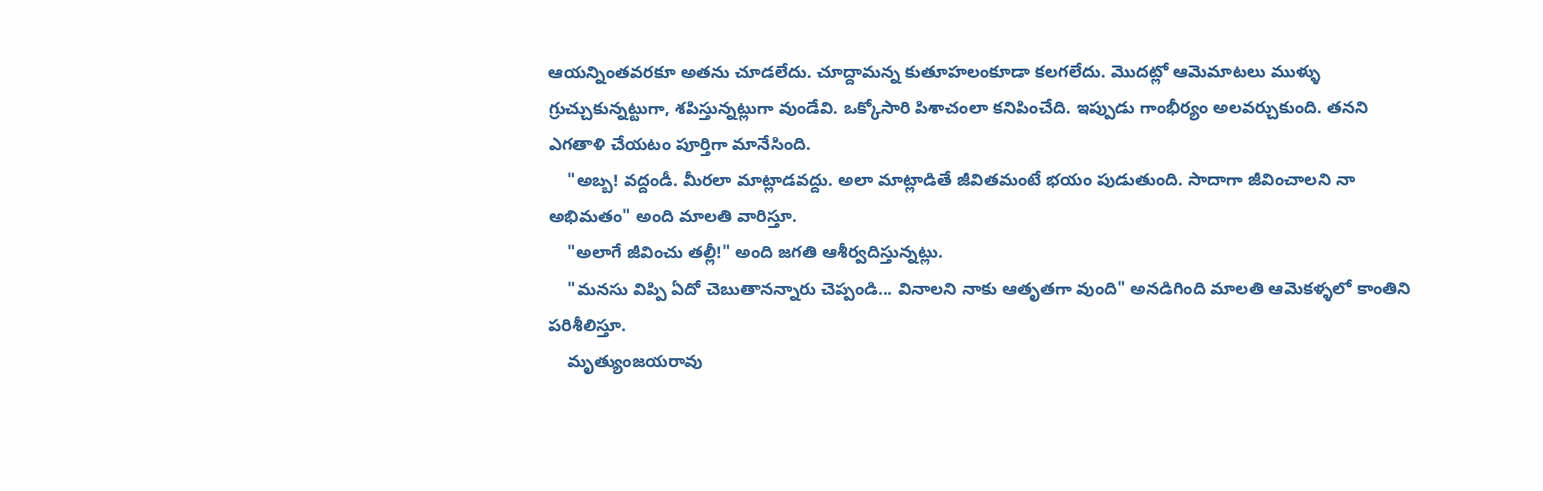ఆయన్నింతవరకూ అతను చూడలేదు. చూద్దామన్న కుతూహలంకూడా కలగలేదు. మొదట్లో ఆమెమాటలు ముళ్ళు గ్రుచ్చుకున్నట్టుగా, శపిస్తున్నట్లుగా వుండేవి. ఒక్కోసారి పిశాచంలా కనిపించేది. ఇప్పుడు గాంభీర్యం అలవర్చుకుంది. తనని ఎగతాళి చేయటం పూర్తిగా మానేసింది.
    "అబ్బ! వద్దండీ. మీరలా మాట్లాడవద్దు. అలా మాట్లాడితే జీవితమంటే భయం పుడుతుంది. సాదాగా జీవించాలని నా అభిమతం" అంది మాలతి వారిస్తూ.
    "అలాగే జీవించు తల్లీ!" అంది జగతి ఆశీర్వదిస్తున్నట్లు.
    "మనసు విప్పి ఏదో చెబుతానన్నారు చెప్పండి... వినాలని నాకు ఆతృతగా వుంది" అనడిగింది మాలతి ఆమెకళ్ళలో కాంతిని పరిశీలిస్తూ.
    మృత్యుంజయరావు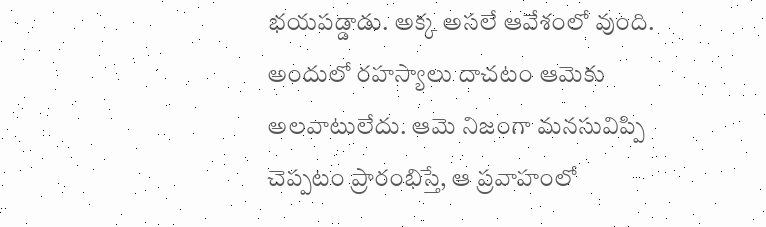భయపడ్డాడు. అక్క అసలే ఆవేశంలో వుంది. అందులో రహస్యాలు దాచటం ఆమెకు అలవాటులేదు. ఆమె నిజంగా మనసువిప్పి చెప్పటం ప్రారంభిస్తే, ఆ ప్రవాహంలో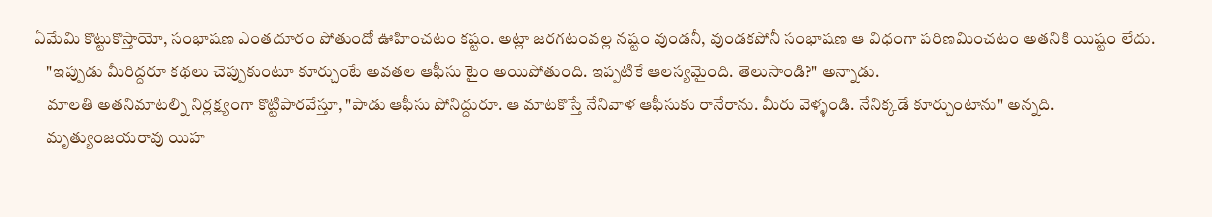ఏమేమి కొట్టుకొస్తాయో, సంభాషణ ఎంతదూరం పోతుందో ఊహించటం కష్టం. అట్లా జరగటంవల్ల నష్టం వుండనీ, వుండకపోనీ సంభాషణ ఆ విధంగా పరిణమించటం అతనికి యిష్టం లేదు.
    "ఇప్పుడు మీరిద్దరూ కథలు చెప్పుకుంటూ కూర్చుంటే అవతల ఆఫీసు టైం అయిపోతుంది. ఇప్పటికే ఆలస్యమైంది. తెలుసాండి?" అన్నాడు.
    మాలతి అతనిమాటల్ని నిర్లక్ష్యంగా కొట్టిపారవేస్తూ, "పాడు ఆఫీసు పోనిద్దురూ. ఆ మాటకొస్తే నేనివాళ ఆఫీసుకు రానేరాను. మీరు వెళ్ళండి. నేనిక్కడే కూర్చుంటాను" అన్నది.
    మృత్యుంజయరావు యిహ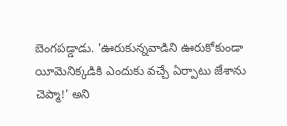బెంగపడ్డాడు. 'ఊరుకున్నవాడిని ఊరుకోకుండా యీమెనిక్కడికి ఎందుకు వచ్చే ఏర్పాటు జేశాను చెప్మా!' అని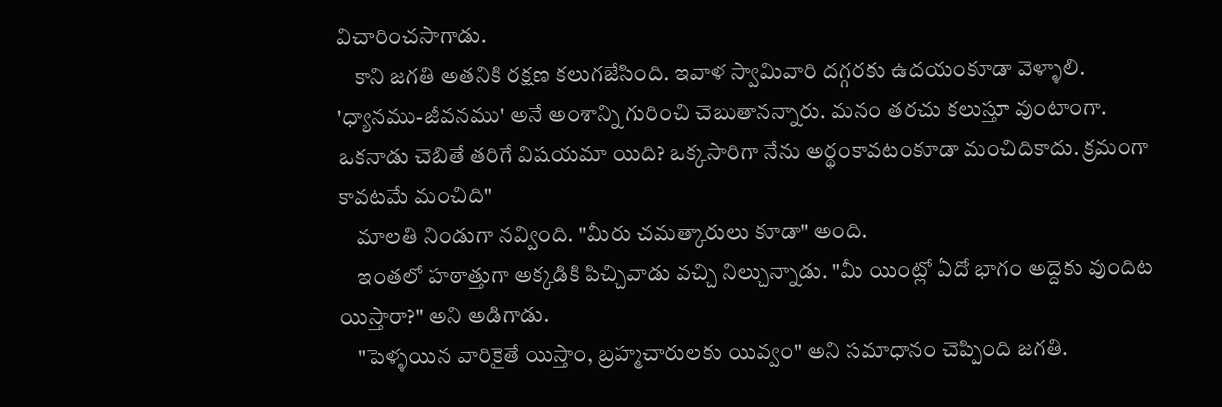విచారించసాగాడు.
    కాని జగతి అతనికి రక్షణ కలుగజేసింది. ఇవాళ స్వామివారి దగ్గరకు ఉదయంకూడా వెళ్ళాలి. 'ధ్యానము-జీవనము' అనే అంశాన్ని గురించి చెబుతానన్నారు. మనం తరచు కలుస్తూ వుంటాంగా. ఒకనాడు చెబితే తరిగే విషయమా యిది? ఒక్కసారిగా నేను అర్థంకావటంకూడా మంచిదికాదు. క్రమంగా కావటమే మంచిది"
    మాలతి నిండుగా నవ్వింది. "మీరు చమత్కారులు కూడా" అంది.
    ఇంతలో హఠాత్తుగా అక్కడికి పిచ్చివాడు వచ్చి నిల్చున్నాడు. "మీ యింట్లో ఏదో భాగం అద్దెకు వుందిట యిస్తారా?" అని అడిగాడు.
    "పెళ్ళయిన వారికైతే యిస్తాం, బ్రహ్మచారులకు యివ్వం" అని సమాధానం చెప్పింది జగతి.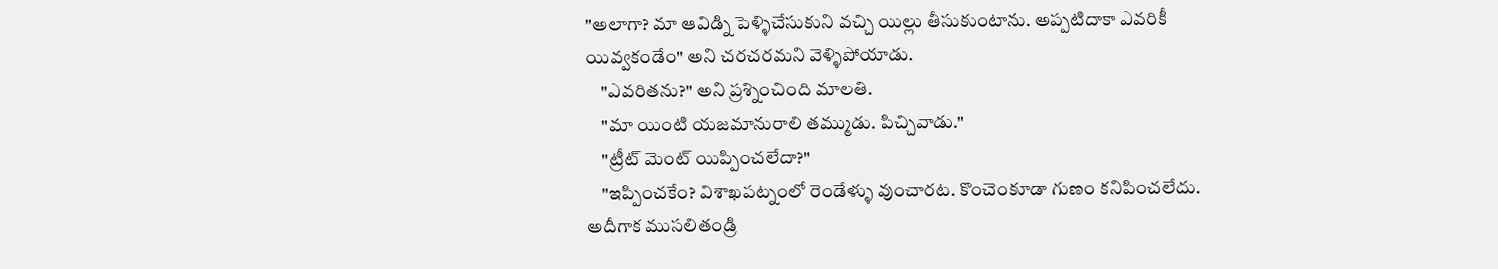"అలాగా? మా ఆవిడ్ని పెళ్ళిచేసుకుని వచ్చి యిల్లు తీసుకుంటాను. అప్పటిదాకా ఎవరికీ యివ్వకండేం" అని చరచరమని వెళ్ళిపోయాడు.
    "ఎవరితను?" అని ప్రశ్నించింది మాలతి.
    "మా యింటి యజమానురాలి తమ్ముడు. పిచ్చివాడు."
    "ట్రీట్ మెంట్ యిప్పించలేదా?"
    "ఇప్పించకేం? విశాఖపట్నంలో రెండేళ్ళు వుంచారట. కొంచెంకూడా గుణం కనిపించలేదు. అదీగాక ముసలితండ్రి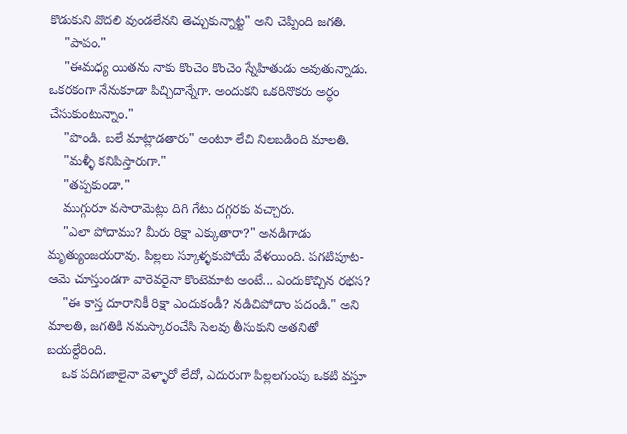కొడుకుని వొదలి వుండలేనని తెచ్చుకున్నాట్ట" అని చెప్పింది జగతి.
    "పాపం."
    "ఈమధ్య యితను నాకు కొంచెం కొంచెం స్నేహితుడు అవుతున్నాడు. ఒకరకంగా నేనుకూడా పిచ్చిదాన్నేగా. అందుకని ఒకరినొకరు అర్ధం చేసుకుంటున్నాం."
    "పొండి. బలే మాట్లాడతారు" అంటూ లేచి నిలబడింది మాలతి.
    "మళ్ళీ కనిపిస్తారుగా."
    "తప్పకుండా."
    ముగ్గురూ వసారామెట్లు దిగి గేటు దగ్గరకు వచ్చారు.
    "ఎలా పోదాము? మీరు రిక్షా ఎక్కుతారా?" అనడిగాడు మృత్యుంజయరావు. పిల్లలు స్కూళ్ళకుపోయే వేళయింది. పగటిపూట- ఆమె చూస్తుండగా వారెవరైనా కొంటెమాట అంటే... ఎందుకొచ్చిన రభస?
    "ఈ కాస్త దూరానికీ రిక్షా ఎందుకండీ? నడిచిపోదాం పదండి." అని మాలతి, జగతికి నమస్కారంచేసి సెలవు తీసుకుని అతనితో బయల్దేరింది.
    ఒక పదిగజాలైనా వెళ్ళారో లేదో, ఎదురుగా పిల్లలగుంపు ఒకటి వస్తూ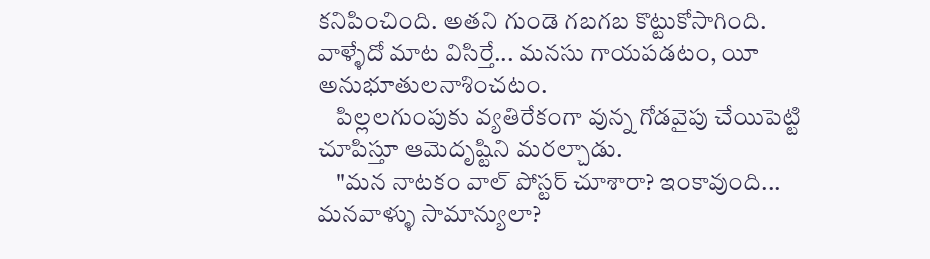కనిపించింది. అతని గుండె గబగబ కొట్టుకోసాగింది. వాళ్ళేదో మాట విసిర్తే... మనసు గాయపడటం, యీ అనుభూతులనాశించటం.
    పిల్లలగుంపుకు వ్యతిరేకంగా వున్న గోడవైపు చేయిపెట్టి చూపిస్తూ ఆమెదృష్టిని మరల్చాడు.
    "మన నాటకం వాల్ పోస్టర్ చూశారా? ఇంకావుంది... మనవాళ్ళు సామాన్యులా?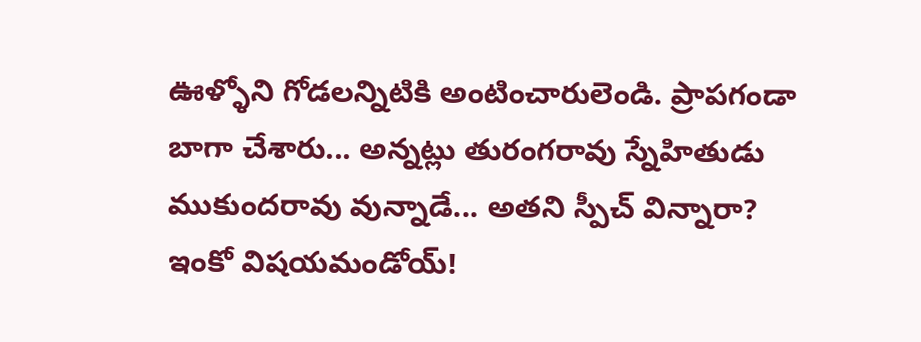ఊళ్ళోని గోడలన్నిటికి అంటించారులెండి. ప్రాపగండా బాగా చేశారు... అన్నట్లు తురంగరావు స్నేహితుడు ముకుందరావు వున్నాడే... అతని స్పీచ్ విన్నారా? ఇంకో విషయమండోయ్!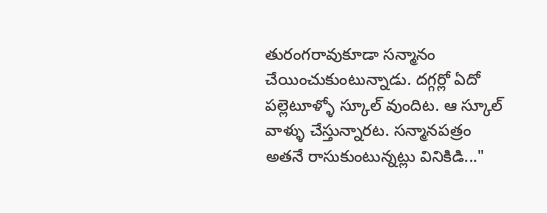తురంగరావుకూడా సన్మానం చేయించుకుంటున్నాడు. దగ్గర్లో ఏదో పల్లెటూళ్ళో స్కూల్ వుందిట. ఆ స్కూల్ వాళ్ళు చేస్తున్నారట. సన్మానపత్రం అతనే రాసుకుంటున్నట్లు వినికిడి..."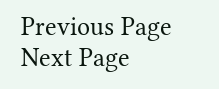Previous Page Next Page